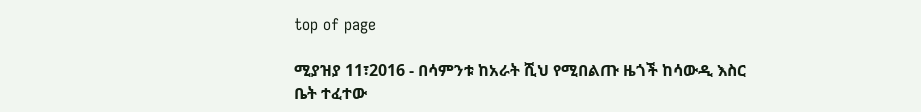top of page

ሚያዝያ 11፣2016 - በሳምንቱ ከአራት ሺህ የሚበልጡ ዜጎች ከሳውዲ እስር ቤት ተፈተው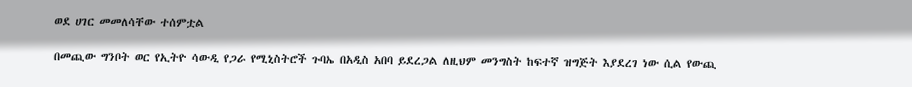ወደ ሀገር መመለሳቸው ተሰምቷል

በመጪው ግንቦት ወር የኢትዮ ሳውዲ የጋራ የሚኒስትሮች ጉባኤ በአዲስ አበባ ይደረጋል ለዚህም መንግስት ከፍተኛ ዝግጅት እያደረገ ነው ሲል የውጪ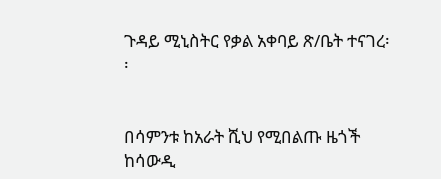ጉዳይ ሚኒስትር የቃል አቀባይ ጽ/ቤት ተናገረ፡፡


በሳምንቱ ከአራት ሺህ የሚበልጡ ዜጎች ከሳውዲ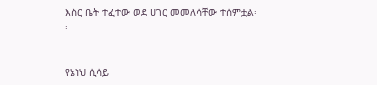እስር ቤት ተፈተው ወደ ሀገር መመለሳቸው ተሰምቷል፡፡


የኔነህ ሲሳይ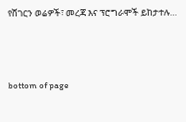የሸገርን ወሬዎች፣ መረጃ እና ፕሮግራሞች ይከታተሉ…





bottom of page